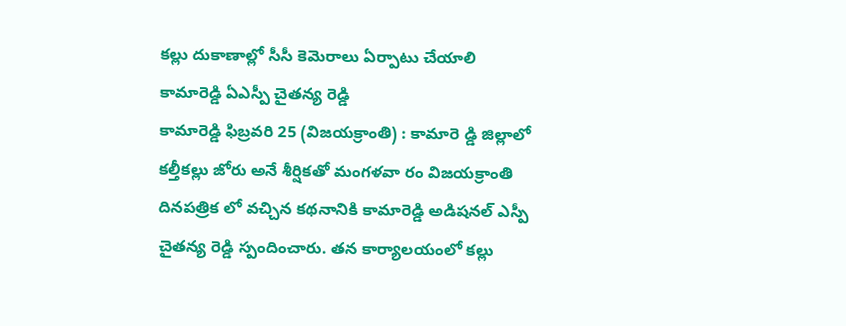కల్లు దుకాణాల్లో సీసీ కెమెరాలు ఏర్పాటు చేయాలి
కామారెడ్డి ఏఎస్పీ చైతన్య రెడ్డి
కామారెడ్డి ఫిబ్రవరి 25 (విజయక్రాంతి) : కామారె డ్డి జిల్లాలో కల్తీకల్లు జోరు అనే శీర్షికతో మంగళవా రం విజయక్రాంతి దినపత్రిక లో వచ్చిన కథనానికి కామారెడ్డి అడిషనల్ ఎస్పీ చైతన్య రెడ్డి స్పందించారు. తన కార్యాలయంలో కల్లు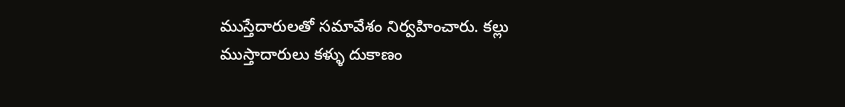ముస్తేదారులతో సమావేశం నిర్వహించారు. కల్లు ముస్తాదారులు కళ్ళు దుకాణం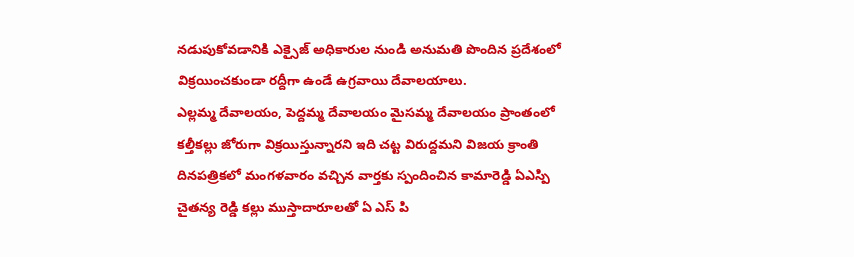నడుపుకోవడానికి ఎక్సైజ్ అధికారుల నుండి అనుమతి పొందిన ప్రదేశంలో విక్రయించకుండా రద్దీగా ఉండే ఉగ్రవాయి దేవాలయాలు.
ఎల్లమ్మ దేవాలయం, పెద్దమ్మ దేవాలయం మైసమ్మ దేవాలయం ప్రాంతంలో కల్తీకల్లు జోరుగా విక్రయిస్తున్నారని ఇది చట్ట విరుద్దమని విజయ క్రాంతి దినపత్రికలో మంగళవారం వచ్చిన వార్తకు స్పందించిన కామారెడ్డి ఏఎస్పి చైతన్య రెడ్డి కల్లు ముస్తాదారూలతో ఏ ఎస్ పి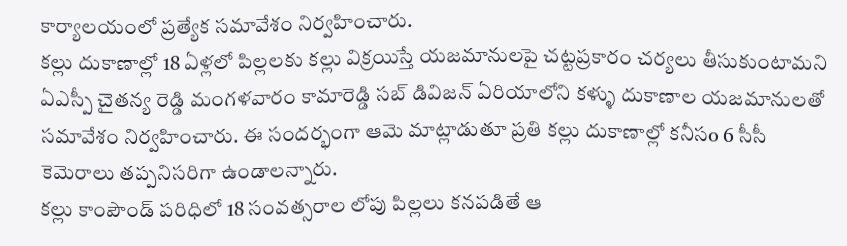కార్యాలయంలో ప్రత్యేక సమావేశం నిర్వహించారు.
కల్లు దుకాణాల్లో 18 ఏళ్లలో పిల్లలకు కల్లు విక్రయిస్తే యజమానులపై చట్టప్రకారం చర్యలు తీసుకుంటామని ఏఎస్పీ చైతన్య రెడ్డి మంగళవారం కామారెడ్డి సబ్ డివిజన్ ఏరియాలోని కళ్ళు దుకాణాల యజమానులతో సమావేశం నిర్వహించారు. ఈ సందర్భంగా ఆమె మాట్లాడుతూ ప్రతి కల్లు దుకాణాల్లో కనీసo 6 సీసీ కెమెరాలు తప్పనిసరిగా ఉండాలన్నారు.
కల్లు కాంపౌండ్ పరిధిలో 18 సంవత్సరాల లోపు పిల్లలు కనపడితే ఆ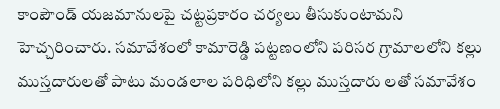కాంపౌండ్ యజమానులపై చట్టప్రకారం చర్యలు తీసుకుంటామని హెచ్చరించారు. సమావేశంలో కామారెడ్డి పట్టణంలోని పరిసర గ్రామాలలోని కల్లు ముస్తదారులతో పాటు మండలాల పరిధిలోని కల్లు ముస్తదారు లతో సమావేశం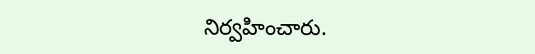నిర్వహించారు.